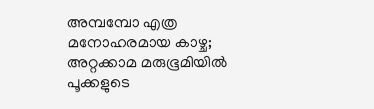അമ്പമ്പോ എത്ര മനോഹരമായ കാഴ്ച; അറ്റക്കാമ മരുഭൂമിയിൽ പൂക്കളുടെ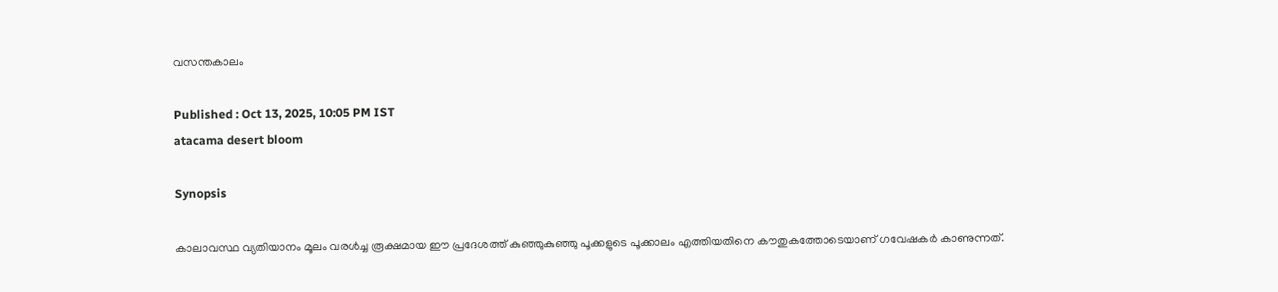വസന്തകാലം

Published : Oct 13, 2025, 10:05 PM IST
atacama desert bloom

Synopsis

കാലാവസ്ഥ വ്യതിയാനം മൂലം വരൾച്ച രൂക്ഷമായ ഈ പ്രദേശത്ത് കുഞ്ഞുകുഞ്ഞു പൂക്കളുടെ പൂക്കാലം എത്തിയതിനെ കൗതുകത്തോടെയാണ് ഗവേഷകർ കാണുന്നത്.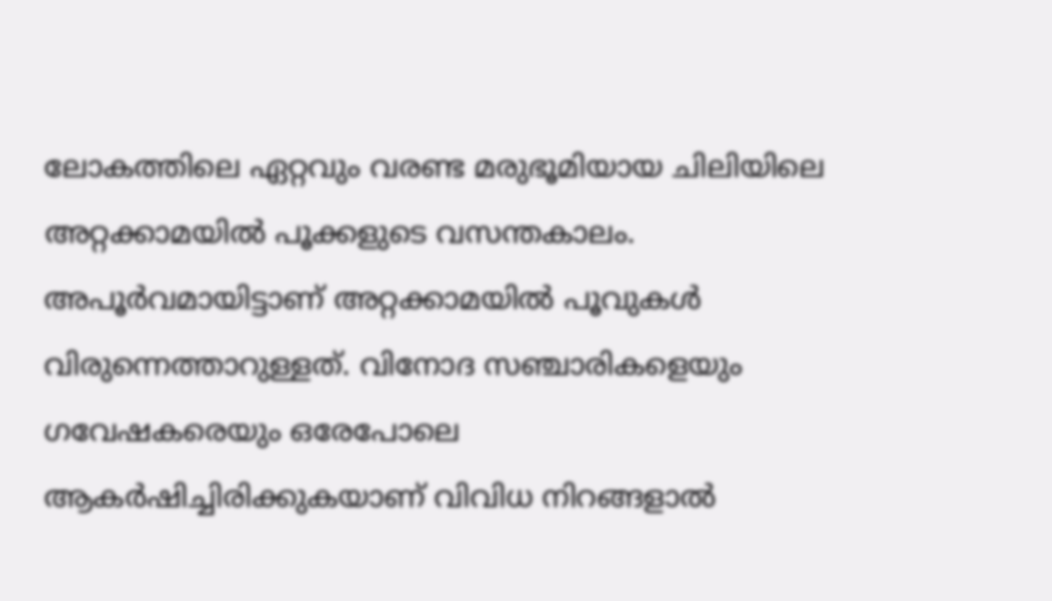ലോകത്തിലെ ഏറ്റവും വരണ്ട മരുഭൂമിയായ ചിലിയിലെ അറ്റക്കാമയിൽ പൂക്കളുടെ വസന്തകാലം. അപൂർവമായിട്ടാണ് അറ്റക്കാമയിൽ പൂവുകൾ വിരുന്നെത്താറുള്ളത്. വിനോദ സഞ്ചാരികളെയും ഗവേഷകരെയും ഒരേപോലെ ആകർഷിച്ചിരിക്കുകയാണ് വിവിധ നിറങ്ങളാൽ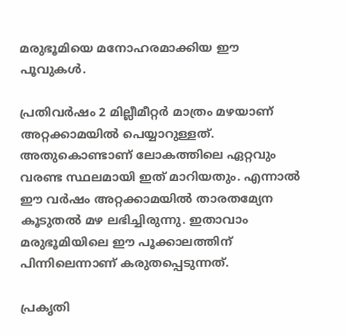മരുഭൂമിയെ മനോഹരമാക്കിയ ഈ പൂവുകൾ.

പ്രതിവർഷം 2 മില്ലീമീറ്റർ മാത്രം മഴയാണ് അറ്റക്കാമയിൽ പെയ്യാറുള്ളത്. അതുകൊണ്ടാണ് ലോകത്തിലെ ഏറ്റവും വരണ്ട സ്ഥലമായി ഇത് മാറിയതും. എന്നാൽ ഈ വർഷം അറ്റക്കാമയിൽ താരതമ്യേന കൂടുതൽ മഴ ലഭിച്ചിരുന്നു. ഇതാവാം മരുഭൂമിയിലെ ഈ പൂക്കാലത്തിന് പിന്നിലെന്നാണ് കരുതപ്പെടുന്നത്.

പ്രകൃതി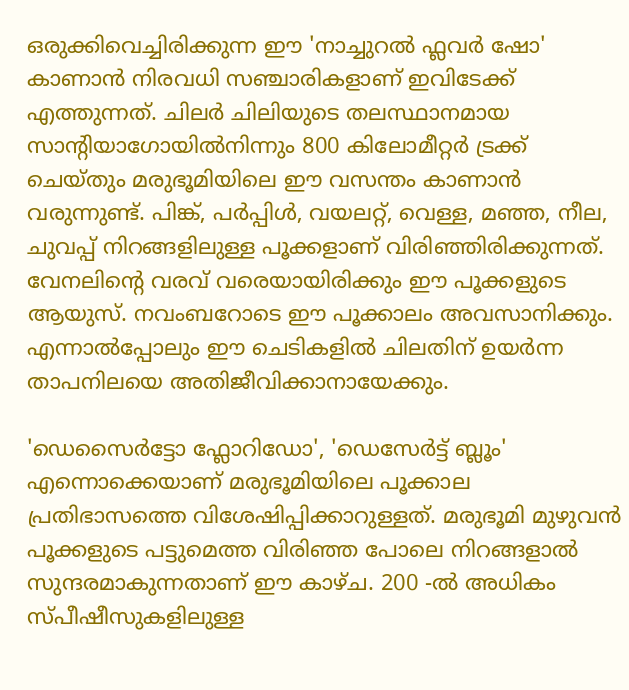ഒരുക്കിവെച്ചിരിക്കുന്ന ഈ 'നാച്ചുറൽ ഫ്ലവർ ഷോ' കാണാൻ നിരവധി സഞ്ചാരികളാണ് ഇവിടേക്ക് എത്തുന്നത്. ചിലർ ചിലിയുടെ തലസ്ഥാനമായ സാന്റിയാഗോയിൽനിന്നും 800 കിലോമീറ്റർ ട്രക്ക് ചെയ്തും മരുഭൂമിയിലെ ഈ വസന്തം കാണാൻ വരുന്നുണ്ട്. പിങ്ക്, പർപ്പിൾ, വയലറ്റ്, വെള്ള, മഞ്ഞ, നീല, ചുവപ്പ് നിറങ്ങളിലുള്ള പൂക്കളാണ് വിരിഞ്ഞിരിക്കുന്നത്. വേനലിന്റെ വരവ് വരെയായിരിക്കും ഈ പൂക്കളുടെ ആയുസ്. നവംബറോടെ ഈ പൂക്കാലം അവസാനിക്കും. എന്നാൽപ്പോലും ഈ ചെടികളിൽ ചിലതിന് ഉയർന്ന താപനിലയെ അതിജീവിക്കാനായേക്കും.

'ഡെസൈർട്ടോ ഫ്ലോറിഡോ', 'ഡെസേർട്ട് ബ്ലൂം' എന്നൊക്കെയാണ് മരുഭൂമിയിലെ പൂക്കാല പ്രതിഭാസത്തെ വിശേഷിപ്പിക്കാറുള്ളത്. മരുഭൂമി മുഴുവൻ പൂക്കളുടെ പട്ടുമെത്ത വിരിഞ്ഞ പോലെ നിറങ്ങളാൽ സുന്ദരമാകുന്നതാണ് ഈ കാഴ്ച. 200 -ൽ അധികം സ്പീഷീസുകളിലുള്ള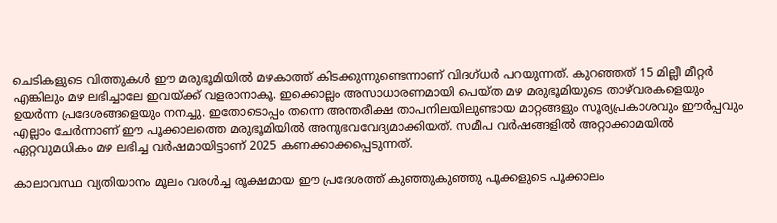ചെടികളുടെ വിത്തുകൾ ഈ മരുഭൂമിയിൽ മഴകാത്ത് കിടക്കുന്നുണ്ടെന്നാണ് വിദഗ്ധർ പറയുന്നത്. കുറഞ്ഞത് 15 മില്ലീ മീറ്റർ എങ്കിലും മഴ ലഭിച്ചാലേ ഇവയ്ക്ക് വളരാനാകൂ. ഇക്കൊല്ലം അസാധാരണമായി പെയ്ത മഴ മരുഭൂമിയുടെ താഴ്‍വരകളെയും ഉയർന്ന പ്രദേശങ്ങളെയും നനച്ചു. ഇതോടൊപ്പം തന്നെ അന്തരീക്ഷ താപനിലയിലുണ്ടായ മാറ്റങ്ങളും സൂര്യപ്രകാശവും ഈർപ്പവും എല്ലാം ചേർന്നാണ് ഈ പൂക്കാലത്തെ മരുഭൂമിയിൽ അനുഭവവേദ്യമാക്കിയത്. സമീപ വർഷങ്ങളിൽ അറ്റാക്കാമയിൽ ഏറ്റവുമധികം മഴ ലഭിച്ച വർഷമായിട്ടാണ് 2025 കണക്കാക്കപ്പെടുന്നത്.

കാലാവസ്ഥ വ്യതിയാനം മൂലം വരൾച്ച രൂക്ഷമായ ഈ പ്രദേശത്ത് കുഞ്ഞുകുഞ്ഞു പൂക്കളുടെ പൂക്കാലം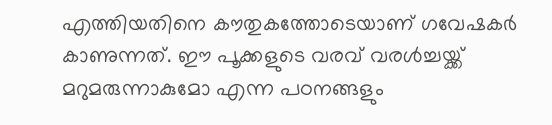എത്തിയതിനെ കൗതുകത്തോടെയാണ് ഗവേഷകർ കാണുന്നത്. ഈ പൂക്കളുടെ വരവ് വരൾച്ചയ്ക്ക് മറുമരുന്നാകുമോ എന്ന പഠനങ്ങളും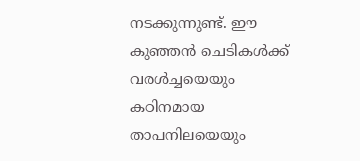നടക്കുന്നുണ്ട്. ഈ കുഞ്ഞൻ ചെടികൾക്ക് വരൾച്ചയെയും കഠിനമായ താപനിലയെയും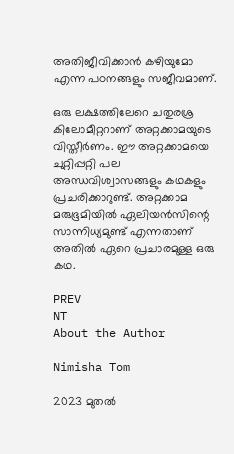അതിജീവിക്കാൻ കഴിയുമോ എന്ന പഠനങ്ങളും സജീവമാണ്.

ഒരു ലക്ഷത്തിലേറെ ചതുരശ്ര കിലോമീറ്ററാണ് അറ്റക്കാമയുടെ വിസ്തീർണം. ഈ അറ്റക്കാമയെ ചുറ്റിപ്പറ്റി പല അന്ധവിശ്വാസങ്ങളും കഥകളും പ്രചരിക്കാറുണ്ട്. അറ്റക്കാമ മരുഭൂമിയിൽ ഏലിയൻസിന്റെ സാന്നിധ്യമുണ്ട് എന്നതാണ് അതിൽ ഏറെ പ്രചാരമുള്ള ഒരു കഥ.

PREV
NT
About the Author

Nimisha Tom

2023 മുതല്‍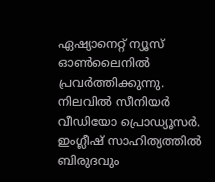ഏഷ്യാനെറ്റ് ന്യൂസ് ഓണ്‍ലൈനില്‍ പ്രവര്‍ത്തിക്കുന്നു. നിലവില്‍ സീനിയര്‍ വീഡിയോ പ്രൊഡ്യൂസര്‍. ഇംഗ്ലീഷ് സാഹിത്യത്തില്‍ ബിരുദവും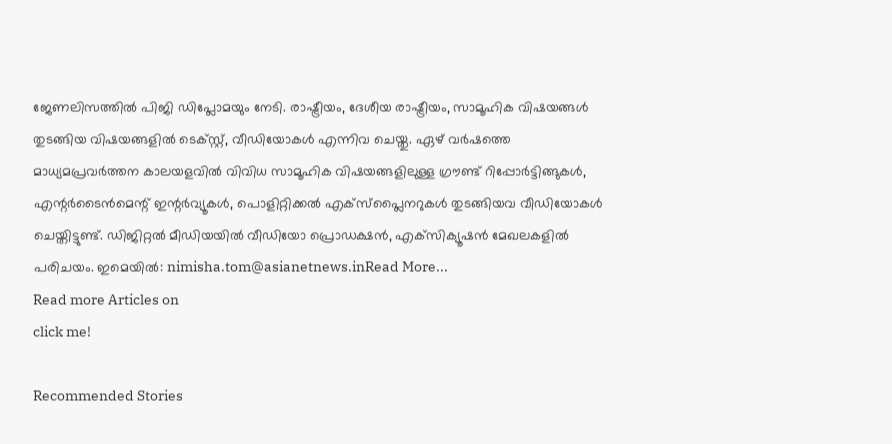ജേണലിസത്തില്‍ പിജി ഡിപ്ലോമയും നേടി. രാഷ്ട്രീയം, ദേശീയ രാഷ്ട്രീയം, സാമൂഹിക വിഷയങ്ങള്‍ തുടങ്ങിയ വിഷയങ്ങളില്‍ ടെക്‌സ്റ്റ്, വീഡിയോകള്‍ എന്നിവ ചെയ്തു. ഏഴ് വര്‍ഷത്തെ മാധ്യമപ്രവര്‍ത്തന കാലയളവില്‍ വിവിധ സാമൂഹിക വിഷയങ്ങളിലുള്ള ഗ്രൗണ്ട് റിപ്പോര്‍ട്ടിങ്ങുകള്‍, എന്റര്‍ടൈന്‍മെന്റ് ഇന്റര്‍വ്യൂകള്‍, പൊളിറ്റിക്കല്‍ എക്‌സ്‌പ്ലൈനറുകള്‍ തുടങ്ങിയവ വീഡിയോകള്‍ ചെയ്തിട്ടുണ്ട്. ഡിജിറ്റല്‍ മീഡിയയില്‍ വീഡിയോ പ്രൊഡക്ഷന്‍, എക്‌സിക്യൂഷന്‍ മേഖലകളില്‍ പരിചയം. ഇമെയില്‍: nimisha.tom@asianetnews.inRead More...
Read more Articles on
click me!

Recommended Stories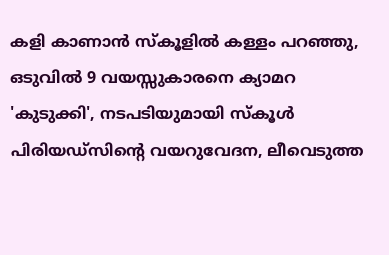കളി കാണാൻ സ്കൂളിൽ കള്ളം പറഞ്ഞു, ഒടുവിൽ 9 വയസ്സുകാരനെ ക്യാമറ 'കുടുക്കി', നടപടിയുമായി സ്കൂൾ
പിരിയഡ്‍സിന്റെ വയറുവേദന, ലീവെടുത്ത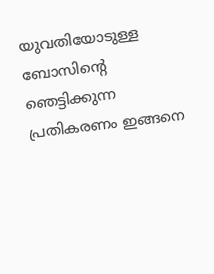യുവതിയോടുള്ള ബോസിന്റെ ഞെട്ടിക്കുന്ന പ്രതികരണം ഇങ്ങനെ